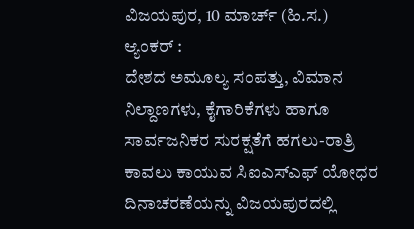ವಿಜಯಪುರ, 10 ಮಾರ್ಚ್ (ಹಿ.ಸ.)
ಆ್ಯಂಕರ್ :
ದೇಶದ ಅಮೂಲ್ಯ ಸಂಪತ್ತು, ವಿಮಾನ ನಿಲ್ದಾಣಗಳು, ಕೈಗಾರಿಕೆಗಳು ಹಾಗೂ ಸಾರ್ವಜನಿಕರ ಸುರಕ್ಷತೆಗೆ ಹಗಲು-ರಾತ್ರಿ ಕಾವಲು ಕಾಯುವ ಸಿಐಎಸ್ಎಫ್ ಯೋಧರ ದಿನಾಚರಣೆಯನ್ನು ವಿಜಯಪುರದಲ್ಲಿ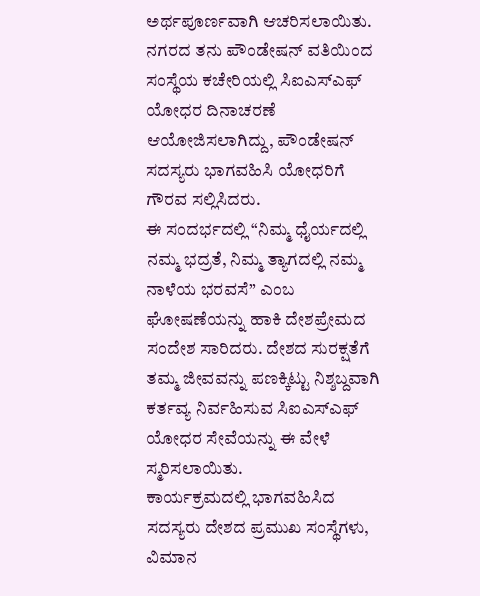ಅರ್ಥಪೂರ್ಣವಾಗಿ ಆಚರಿಸಲಾಯಿತು.
ನಗರದ ತನು ಪೌಂಡೇಷನ್ ವತಿಯಿಂದ ಸಂಸ್ಥೆಯ ಕಚೇರಿಯಲ್ಲಿ ಸಿಐಎಸ್ಎಫ್ ಯೋಧರ ದಿನಾಚರಣೆ ಆಯೋಜಿಸಲಾಗಿದ್ದು, ಪೌಂಡೇಷನ್ ಸದಸ್ಯರು ಭಾಗವಹಿಸಿ ಯೋಧರಿಗೆ ಗೌರವ ಸಲ್ಲಿಸಿದರು.
ಈ ಸಂದರ್ಭದಲ್ಲಿ “ನಿಮ್ಮ ಧೈರ್ಯದಲ್ಲಿ ನಮ್ಮ ಭದ್ರತೆ, ನಿಮ್ಮ ತ್ಯಾಗದಲ್ಲಿ ನಮ್ಮ ನಾಳೆಯ ಭರವಸೆ” ಎಂಬ ಘೋಷಣೆಯನ್ನು ಹಾಕಿ ದೇಶಪ್ರೇಮದ ಸಂದೇಶ ಸಾರಿದರು. ದೇಶದ ಸುರಕ್ಷತೆಗೆ ತಮ್ಮ ಜೀವವನ್ನು ಪಣಕ್ಕಿಟ್ಟು ನಿಶ್ಶಬ್ದವಾಗಿ ಕರ್ತವ್ಯ ನಿರ್ವಹಿಸುವ ಸಿಐಎಸ್ಎಫ್ ಯೋಧರ ಸೇವೆಯನ್ನು ಈ ವೇಳೆ ಸ್ಮರಿಸಲಾಯಿತು.
ಕಾರ್ಯಕ್ರಮದಲ್ಲಿ ಭಾಗವಹಿಸಿದ ಸದಸ್ಯರು ದೇಶದ ಪ್ರಮುಖ ಸಂಸ್ಥೆಗಳು, ವಿಮಾನ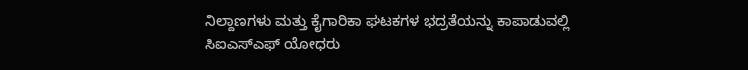ನಿಲ್ದಾಣಗಳು ಮತ್ತು ಕೈಗಾರಿಕಾ ಘಟಕಗಳ ಭದ್ರತೆಯನ್ನು ಕಾಪಾಡುವಲ್ಲಿ ಸಿಐಎಸ್ಎಫ್ ಯೋಧರು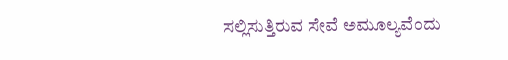ಸಲ್ಲಿಸುತ್ತಿರುವ ಸೇವೆ ಅಮೂಲ್ಯವೆಂದು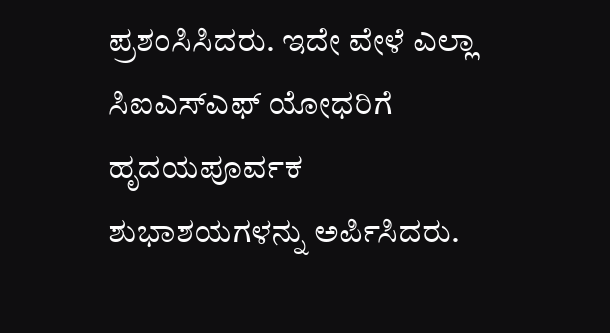ಪ್ರಶಂಸಿಸಿದರು. ಇದೇ ವೇಳೆ ಎಲ್ಲಾ ಸಿಐಎಸ್ಎಫ್ ಯೋಧರಿಗೆ ಹೃದಯಪೂರ್ವಕ ಶುಭಾಶಯಗಳನ್ನು ಅರ್ಪಿಸಿದರು.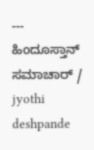---
ಹಿಂದೂಸ್ತಾನ್ ಸಮಾಚಾರ್ / jyothi deshpande